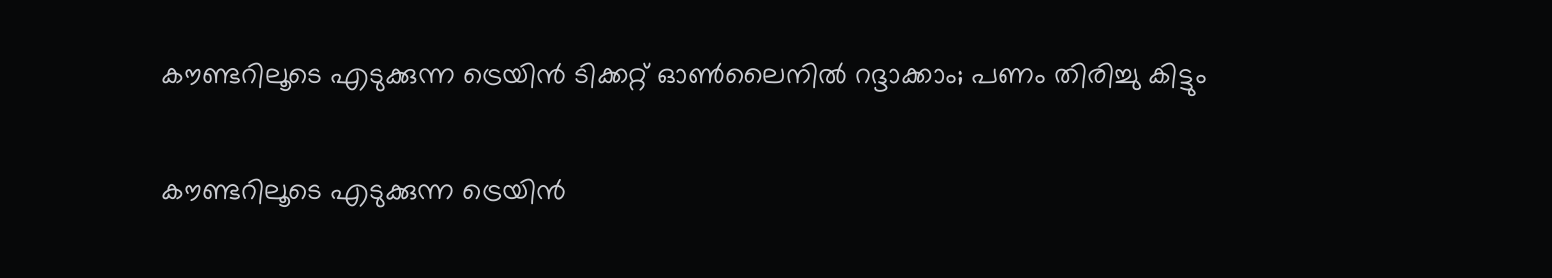കൗണ്ടറിലൂടെ എടുക്കുന്ന ട്രെയിൻ ടിക്കറ്റ് ഓൺലൈനിൽ റദ്ദാക്കാം; പണം തിരിച്ചു കിട്ടും

കൗണ്ടറിലൂടെ എടുക്കുന്ന ട്രെയിൻ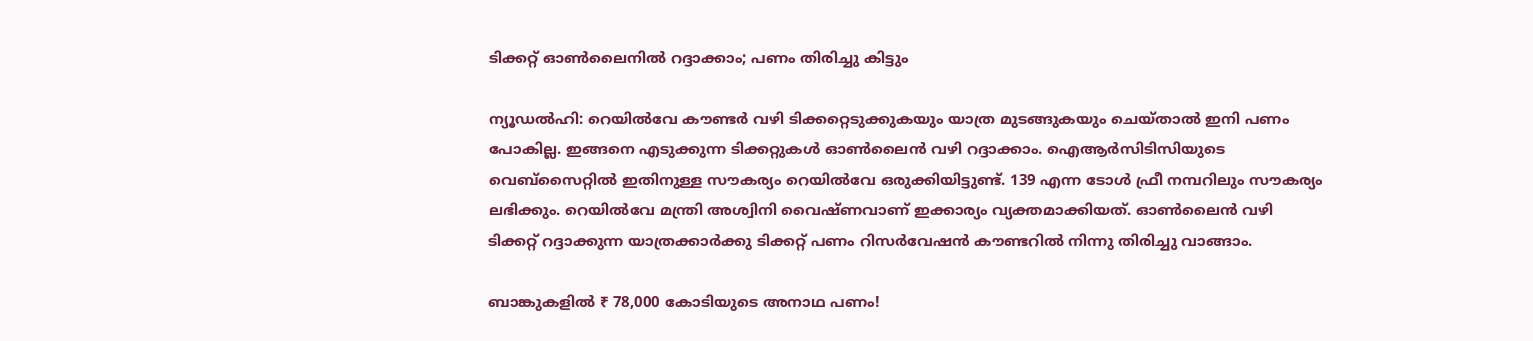ടിക്കറ്റ് ഓൺലൈനിൽ റദ്ദാക്കാം; പണം തിരിച്ചു കിട്ടും

ന്യൂ‍ഡൽഹി: റെയിൽവേ കൗണ്ടർ വഴി ടിക്കറ്റെടുക്കുകയും യാത്ര മുടങ്ങുകയും ചെയ്താൽ ഇനി പണം പോകില്ല. ഇങ്ങനെ എടുക്കുന്ന ടിക്കറ്റുകൾ ഓൺലൈൻ വഴി റദ്ദാക്കാം. ഐആർസിടിസിയുടെ വെബ്സൈറ്റിൽ ഇതിനുള്ള സൗകര്യം റെയിൽവേ ഒരുക്കിയിട്ടുണ്ട്. 139 എന്ന ടോൾ ഫ്രീ നമ്പറിലും സൗകര്യം ലഭിക്കും. റെയിൽവേ മന്ത്രി അശ്വിനി വൈഷ്ണവാണ് ഇക്കാര്യം വ്യക്തമാക്കിയത്. ഓൺലൈൻ വഴി ടിക്കറ്റ് റദ്ദാക്കുന്ന യാത്രക്കാർക്കു ടിക്കറ്റ് പണം റിസർവേഷൻ കൗണ്ടറിൽ നിന്നു തിരിച്ചു വാങ്ങാം.

ബാങ്കുകളില്‍ ₹ 78,000 കോടിയുടെ അനാഥ പണം!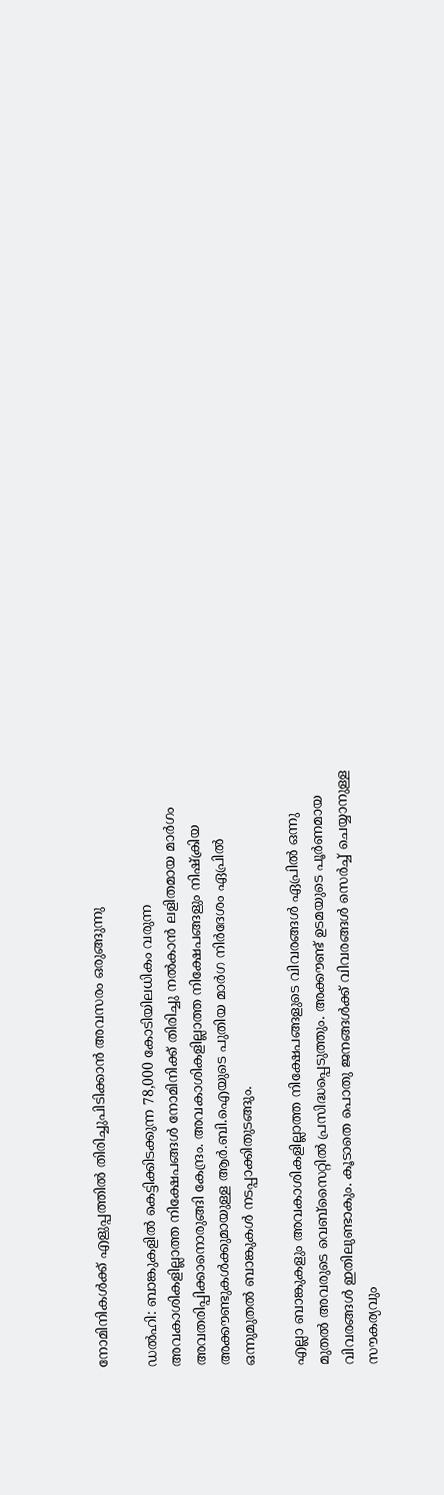നോമിനികള്‍ക്ക് എളുപ്പത്തില്‍ തിരിച്ചുപിടിക്കാന്‍ അവസരം ഒരുങ്ങുന്നു

ഡൽഹി: ബാങ്കുകളില്‍ കെട്ടിക്കിടക്കുന്ന 78,000 കോടിയിലധികം വരുന്ന അവകാശികളില്ലാത്ത നിക്ഷേപങ്ങള്‍ നോമിനിക്ക് തിരിച്ചു നല്‍കാന്‍ ലളിതമായ മാര്‍ഗം അവതരിപ്പിക്കാനൊരുങ്ങി കേന്ദ്രം. അവകാശികളില്ലാത്ത നിക്ഷേപങ്ങളും നിഷ്‌ക്രിയ അക്കൗണ്ടുകള്‍ക്കുമായുള്ള ആര്‍.ബി.ഐയുടെ പുതിയ മാര്‍ഗ നിര്‍ദേശം ഏപ്രില്‍ ഒന്നുമുതല്‍ ബാങ്കുകള്‍ നടപ്പാക്കിതുടങ്ങും.

എല്ലാ ബാങ്കുകളും അവകാശികളില്ലാത്ത നിക്ഷേപങ്ങളുടെ വിവരങ്ങള്‍ ഏപ്രില്‍ ഒന്നു മുതല്‍ അവരുടെ വെബ്‌സൈറ്റില്‍ പ്രസിദ്ധപ്പെടുത്തും. അക്കൗണ്ട് ഉടമയുടെ പൂര്‍ണമായ വിവരങ്ങള്‍ ഇതിലുണ്ടാകും. കൂടാതെ പൊതു ജനങ്ങള്‍ക്ക് വിവരങ്ങള്‍ സെര്‍ച്ച് ചെയ്യാനുള്ള സൗകര്യവും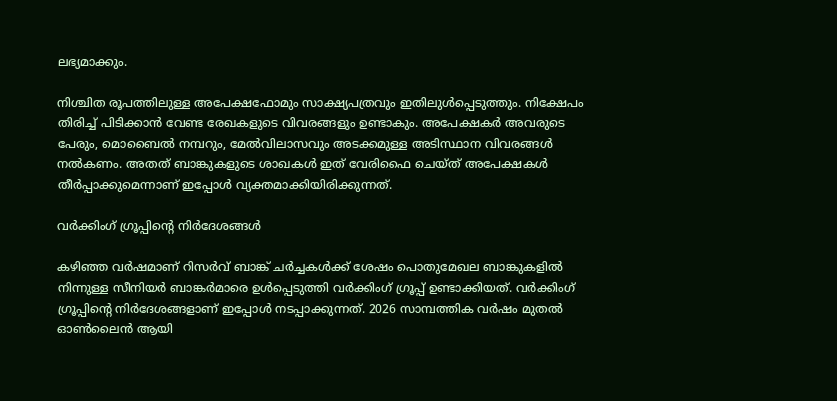ലഭ്യമാക്കും.

നിശ്ചിത രൂപത്തിലുള്ള അപേക്ഷഫോമും സാക്ഷ്യപത്രവും ഇതിലുള്‍പ്പെടുത്തും. നിക്ഷേപം തിരിച്ച് പിടിക്കാന്‍ വേണ്ട രേഖകളുടെ വിവരങ്ങളും ഉണ്ടാകും. അപേക്ഷകര്‍ അവരുടെ പേരും, മൊബൈല്‍ നമ്പറും, മേല്‍വിലാസവും അടക്കമുള്ള അടിസ്ഥാന വിവരങ്ങള്‍ നല്‍കണം. അതത് ബാങ്കുകളുടെ ശാഖകള്‍ ഇത് വേരിഫൈ ചെയ്ത് അപേക്ഷകള്‍ തീര്‍പ്പാക്കുമെന്നാണ് ഇപ്പോള്‍ വ്യക്തമാക്കിയിരിക്കുന്നത്.

വര്‍ക്കിംഗ് ഗ്രൂപ്പിന്റെ നിര്‍ദേശങ്ങള്‍

കഴിഞ്ഞ വര്‍ഷമാണ് റിസര്‍വ് ബാങ്ക് ചര്‍ച്ചകള്‍ക്ക് ശേഷം പൊതുമേഖല ബാങ്കുകളില്‍ നിന്നുള്ള സീനിയര്‍ ബാങ്കര്‍മാരെ ഉള്‍പ്പെടുത്തി വര്‍ക്കിംഗ് ഗ്രൂപ്പ് ഉണ്ടാക്കിയത്. വര്‍ക്കിംഗ് ഗ്രൂപ്പിന്റെ നിര്‍ദേശങ്ങളാണ് ഇപ്പോള്‍ നടപ്പാക്കുന്നത്. 2026 സാമ്പത്തിക വര്‍ഷം മുതല്‍ ഓണ്‍ലൈന്‍ ആയി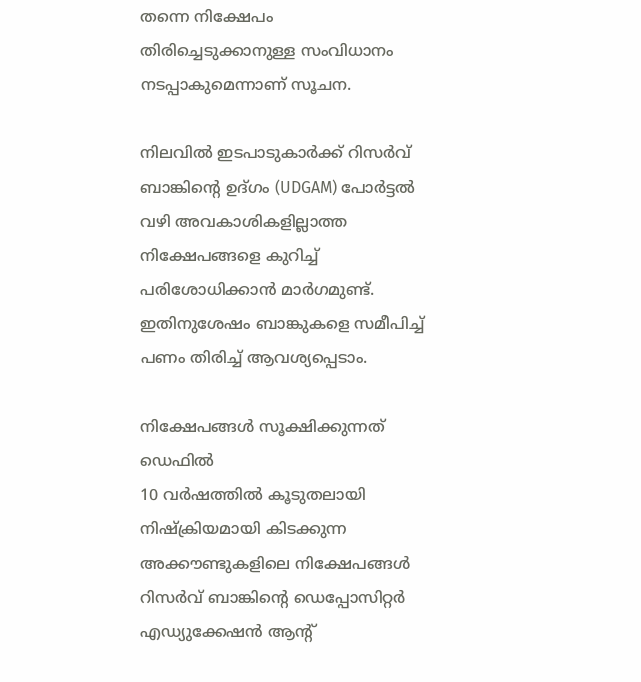തന്നെ നിക്ഷേപം തിരിച്ചെടുക്കാനുള്ള സംവിധാനം നടപ്പാകുമെന്നാണ് സൂചന.

നിലവില്‍ ഇടപാടുകാര്‍ക്ക് റിസര്‍വ് ബാങ്കിന്റെ ഉദ്ഗം (UDGAM) പോര്‍ട്ടല്‍ വഴി അവകാശികളില്ലാത്ത നിക്ഷേപങ്ങളെ കുറിച്ച് പരിശോധിക്കാന്‍ മാര്‍ഗമുണ്ട്. ഇതിനുശേഷം ബാങ്കുകളെ സമീപിച്ച് പണം തിരിച്ച് ആവശ്യപ്പെടാം.

നിക്ഷേപങ്ങള്‍ സൂക്ഷിക്കുന്നത് ഡെഫില്‍
10 വര്‍ഷത്തില്‍ കൂടുതലായി നിഷ്‌ക്രിയമായി കിടക്കുന്ന അക്കൗണ്ടുകളിലെ നിക്ഷേപങ്ങള്‍ റിസര്‍വ് ബാങ്കിന്റെ ഡെപ്പോസിറ്റര്‍ എഡ്യുക്കേഷന്‍ ആന്റ്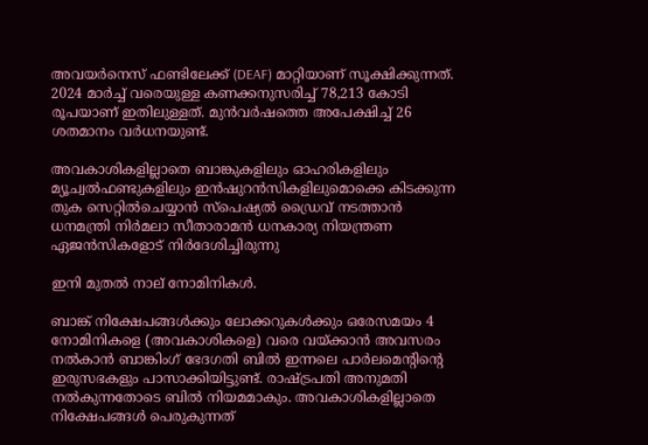അവയര്‍നെസ് ഫണ്ടിലേക്ക് (DEAF) മാറ്റിയാണ് സൂക്ഷിക്കുന്നത്. 2024 മാര്‍ച്ച് വരെയുള്ള കണക്കനുസരിച്ച് 78,213 കോടി രൂപയാണ് ഇതിലുള്ളത്. മുന്‍വര്‍ഷത്തെ അപേക്ഷിച്ച് 26 ശതമാനം വര്‍ധനയുണ്ട്.

അവകാശികളില്ലാതെ ബാങ്കുകളിലും ഓഹരികളിലും മ്യൂച്വല്‍ഫണ്ടുകളിലും ഇന്‍ഷുറന്‍സികളിലുമൊക്കെ കിടക്കുന്ന തുക സെറ്റില്‍ചെയ്യാന്‍ സ്‌പെഷ്യല്‍ ഡ്രൈവ് നടത്താന്‍ ധനമന്ത്രി നിര്‍മലാ സീതാരാമന്‍ ധനകാര്യ നിയന്ത്രണ ഏജന്‍സികളോട് നിര്‍ദേശിച്ചിരുന്നു

ഇനി മുതല്‍ നാല് നോമിനികള്‍.

ബാങ്ക് നിക്ഷേപങ്ങള്‍ക്കും ലോക്കറുകള്‍ക്കും ഒരേസമയം 4 നോമിനികളെ (അവകാശികളെ) വരെ വയ്ക്കാന്‍ അവസരം നല്‍കാന്‍ ബാങ്കിംഗ് ഭേദഗതി ബില്‍ ഇന്നലെ പാര്‍ലമെന്റിന്റെ ഇരുസഭകളും പാസാക്കിയിട്ടുണ്ട്. രാഷ്ട്രപതി അനുമതി നല്‍കുന്നതോടെ ബില്‍ നിയമമാകും. അവകാശികളില്ലാതെ നിക്ഷേപങ്ങള്‍ പെരുകുന്നത്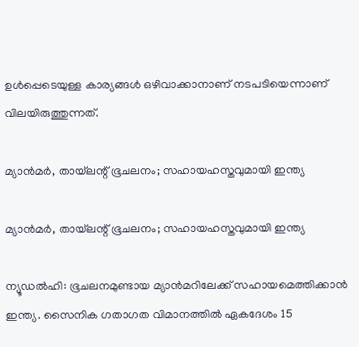ഉള്‍പ്പെടെയുള്ള കാര്യങ്ങള്‍ ഒഴിവാക്കാനാണ് നടപടിയെന്നാണ് വിലയിരുത്തുന്നത്.

മ്യാന്‍മര്‍, തായ്‌ലന്റ് ഭൂചലനം; സഹായഹസ്തവുമായി ഇന്ത്യ

മ്യാന്‍മര്‍, തായ്‌ലന്റ് ഭൂചലനം; സഹായഹസ്തവുമായി ഇന്ത്യ

ന്യൂഡല്‍ഹി: ഭൂചലനമുണ്ടായ മ്യാന്‍മറിലേക്ക് സഹായമെത്തിക്കാന്‍ ഇന്ത്യ. സൈനിക ഗതാഗത വിമാനത്തില്‍ ഏകദേശം 15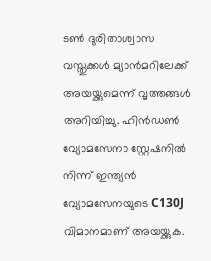ടണ്‍ ദുരിതാശ്വാസ വസ്തുക്കള്‍ മ്യാന്‍മറിലേക്ക് അയയ്ക്കുമെന്ന് വൃത്തങ്ങള്‍ അറിയിച്ചു. ഹിന്‍ഡണ്‍ വ്യോമസേനാ സ്റ്റേഷനില്‍ നിന്ന് ഇന്ത്യന്‍ വ്യോമസേനയുടെ C130J വിമാനമാണ് അയയ്ക്കുക.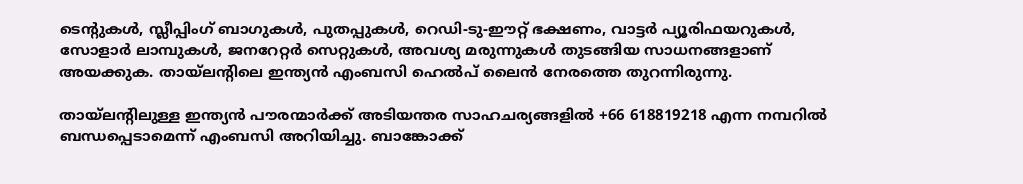ടെന്റുകള്‍, സ്ലീപ്പിംഗ് ബാഗുകള്‍, പുതപ്പുകള്‍, റെഡി-ടു-ഈറ്റ് ഭക്ഷണം, വാട്ടര്‍ പ്യൂരിഫയറുകള്‍, സോളാര്‍ ലാമ്പുകള്‍, ജനറേറ്റര്‍ സെറ്റുകള്‍, അവശ്യ മരുന്നുകള്‍ തുടങ്ങിയ സാധനങ്ങളാണ് അയക്കുക. തായ്‌ലന്റിലെ ഇന്ത്യന്‍ എംബസി ഹെല്‍പ് ലൈന്‍ നേരത്തെ തുറന്നിരുന്നു.

തായ്‌ലന്റിലുള്ള ഇന്ത്യന്‍ പൗരന്മാര്‍ക്ക് അടിയന്തര സാഹചര്യങ്ങളില്‍ +66 618819218 എന്ന നമ്പറില്‍ ബന്ധപ്പെടാമെന്ന് എംബസി അറിയിച്ചു. ബാങ്കോക്ക്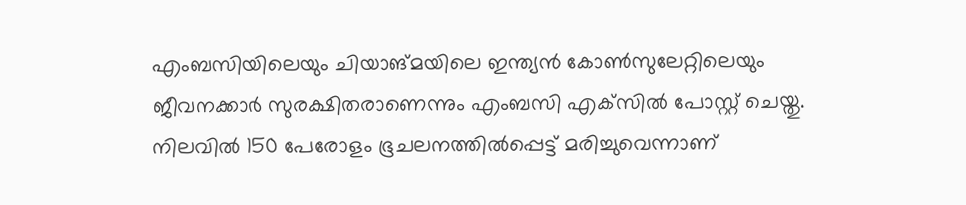എംബസിയിലെയും ചിയാങ്മയിലെ ഇന്ത്യന്‍ കോണ്‍സുലേറ്റിലെയും ജീവനക്കാര്‍ സുരക്ഷിതരാണെന്നും എംബസി എക്‌സില്‍ പോസ്റ്റ് ചെയ്തു. നിലവില്‍ 150 പേരോളം ഭൂചലനത്തില്‍പ്പെട്ട് മരിച്ചുവെന്നാണ്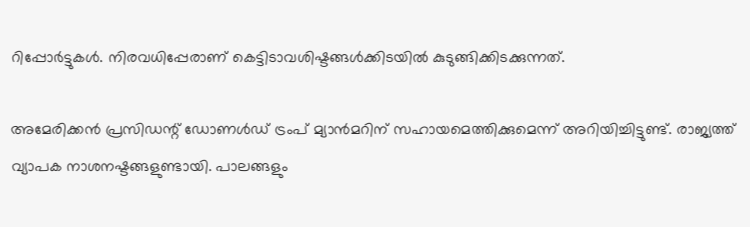റിപ്പോര്‍ട്ടുകള്‍. നിരവധിപ്പേരാണ് കെട്ടിടാവശിഷ്ടങ്ങള്‍ക്കിടയില്‍ കുടുങ്ങിക്കിടക്കുന്നത്.

അമേരിക്കന്‍ പ്രസിഡന്റ് ഡോണള്‍ഡ് ട്രംപ് മ്യാന്‍മറിന് സഹായമെത്തിക്കുമെന്ന് അറിയിച്ചിട്ടുണ്ട്. രാജ്യത്ത് വ്യാപക നാശനഷ്ടങ്ങളുണ്ടായി. പാലങ്ങളും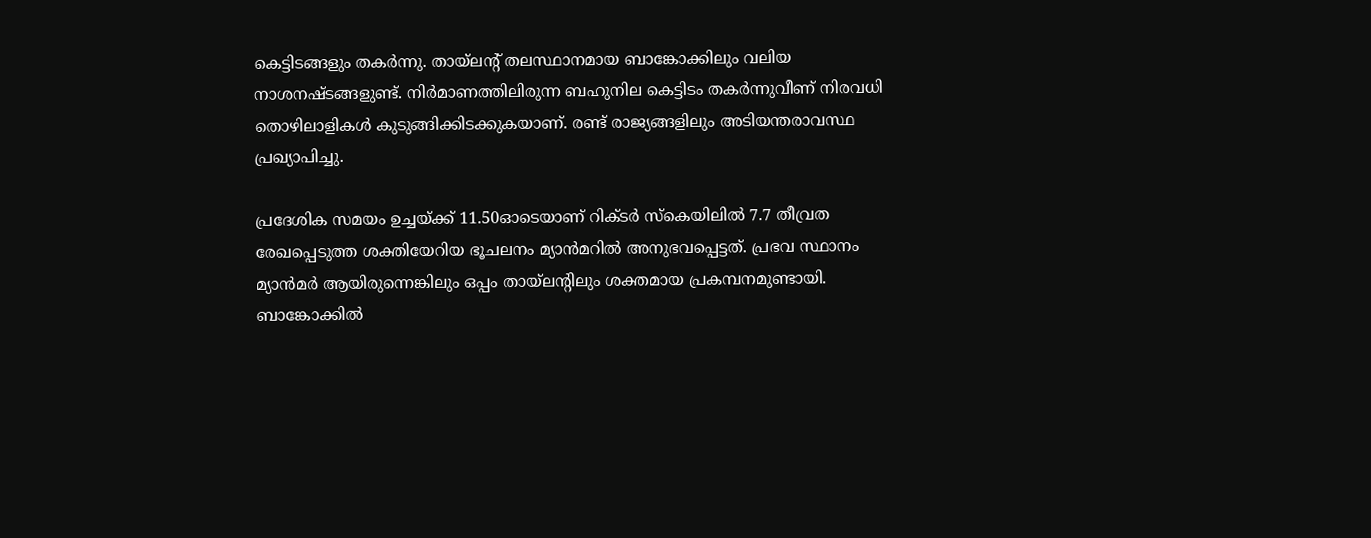കെട്ടിടങ്ങളും തകര്‍ന്നു. തായ്‌ലന്റ് തലസ്ഥാനമായ ബാങ്കോക്കിലും വലിയ നാശനഷ്ടങ്ങളുണ്ട്. നിര്‍മാണത്തിലിരുന്ന ബഹുനില കെട്ടിടം തകര്‍ന്നുവീണ് നിരവധി തൊഴിലാളികള്‍ കുടുങ്ങിക്കിടക്കുകയാണ്. രണ്ട് രാജ്യങ്ങളിലും അടിയന്തരാവസ്ഥ പ്രഖ്യാപിച്ചു.

പ്രദേശിക സമയം ഉച്ചയ്ക്ക് 11.50ഓടെയാണ് റിക്ടര്‍ സ്‌കെയിലില്‍ 7.7 തീവ്രത രേഖപ്പെടുത്ത ശക്തിയേറിയ ഭൂചലനം മ്യാന്‍മറില്‍ അനുഭവപ്പെട്ടത്. പ്രഭവ സ്ഥാനം മ്യാന്‍മര്‍ ആയിരുന്നെങ്കിലും ഒപ്പം തായ്‌ലന്റിലും ശക്തമായ പ്രകമ്പനമുണ്ടായി. ബാങ്കോക്കില്‍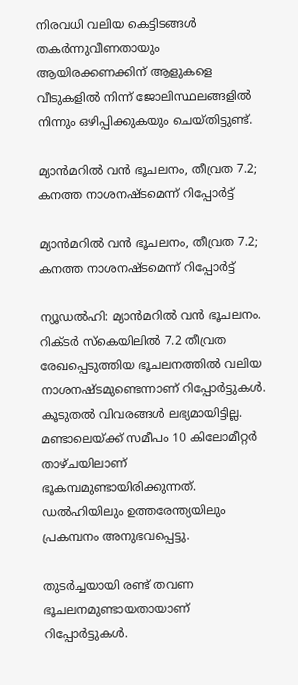നിരവധി വലിയ കെട്ടിടങ്ങള്‍ തകര്‍ന്നുവീണതായും ആയിരക്കണക്കിന് ആളുകളെ വീടുകളില്‍ നിന്ന് ജോലിസ്ഥലങ്ങളില്‍ നിന്നും ഒഴിപ്പിക്കുകയും ചെയ്തിട്ടുണ്ട്.

മ്യാന്‍മറില്‍ വന്‍ ഭൂചലനം, തീവ്രത 7.2; കനത്ത നാശനഷ്ടമെന്ന് റിപ്പോര്‍ട്ട്

മ്യാന്‍മറില്‍ വന്‍ ഭൂചലനം, തീവ്രത 7.2; കനത്ത നാശനഷ്ടമെന്ന് റിപ്പോര്‍ട്ട്

ന്യൂഡല്‍ഹി: മ്യാന്‍മറില്‍ വന്‍ ഭൂചലനം. റിക്ടര്‍ സ്‌കെയിലില്‍ 7.2 തീവ്രത രേഖപ്പെടുത്തിയ ഭൂചലനത്തില്‍ വലിയ നാശനഷ്ടമുണ്ടെന്നാണ് റിപ്പോര്‍ട്ടുകള്‍. കൂടുതല്‍ വിവരങ്ങള്‍ ലഭ്യമായിട്ടില്ല. മണ്ടാലെയ്ക്ക് സമീപം 10 കിലോമീറ്റര്‍ താഴ്ചയിലാണ് ഭൂകമ്പമുണ്ടായിരിക്കുന്നത്. ഡല്‍ഹിയിലും ഉത്തരേന്ത്യയിലും പ്രകമ്പനം അനുഭവപ്പെട്ടു.

തുടര്‍ച്ചയായി രണ്ട് തവണ ഭൂചലനമുണ്ടായതായാണ് റിപ്പോര്‍ട്ടുകള്‍.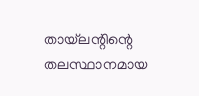തായ്‌ലന്റിന്റെ തലസ്ഥാനമായ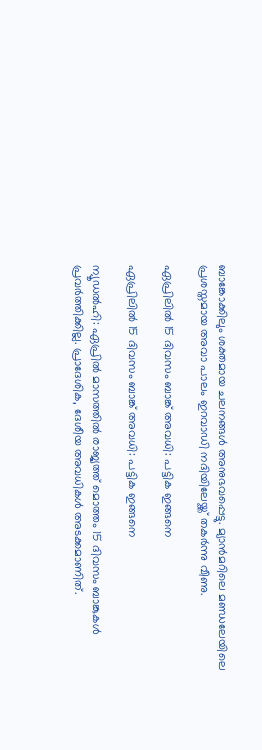ബാങ്കോക്കിലും ശക്തമായ ചലനങ്ങള്‍ അനുഭവപ്പെട്ടു. മ്യാന്‍മറിലെ മണ്ഡലേയിലെ പ്രശസ്തമായ അവാ പാലം ഇറവാഡി നദിയിലേയ്ക്ക് തകര്‍ന്നു വീണു.

ഏപ്രിലില്‍ 15 ദിവസം ബാങ്ക് അവധി: പട്ടിക ഇങ്ങനെ

ഏപ്രിലില്‍ 15 ദിവസം ബാങ്ക് അവധി: പട്ടിക ഇങ്ങനെ

ന്യൂഡല്‍ഹി: ഏപ്രില്‍ മാസത്തില്‍ രാജ്യത്ത് മൊത്തം 15 ദിവസം ബാങ്കുകള്‍ പ്രവര്‍ത്തിക്കില്ല. പ്രാദേശിക, ദേശീയ അവധികള്‍ അടക്കമാണിത്.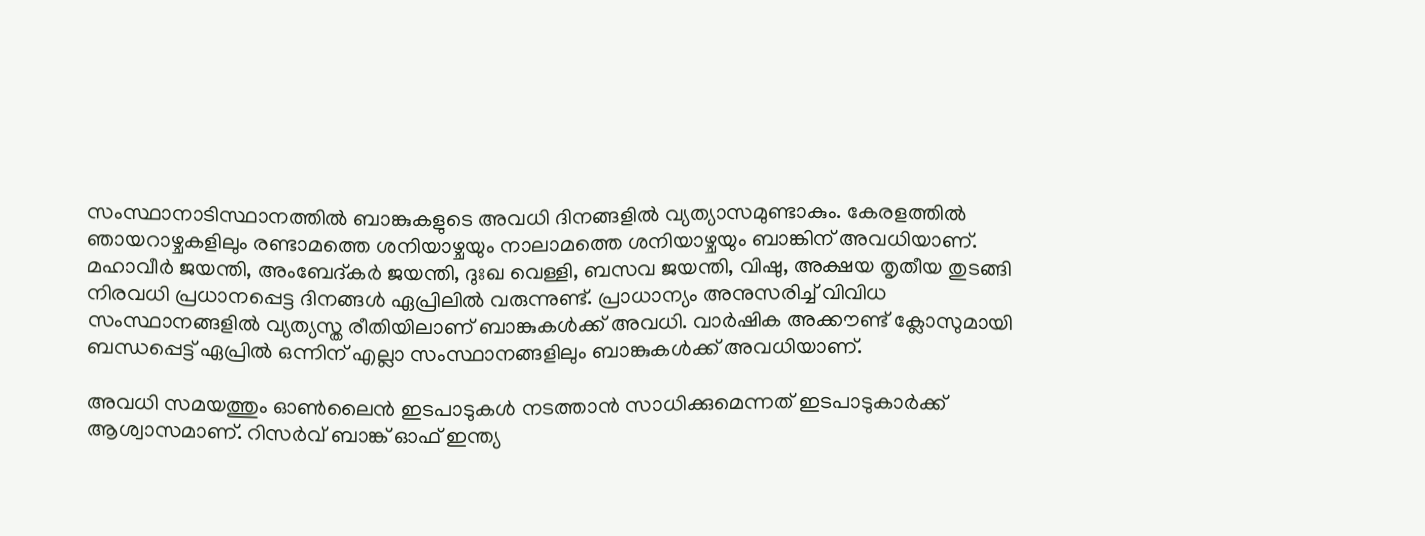സംസ്ഥാനാടിസ്ഥാനത്തില്‍ ബാങ്കുകളുടെ അവധി ദിനങ്ങളില്‍ വ്യത്യാസമുണ്ടാകും. കേരളത്തില്‍ ഞായറാഴ്ചകളിലും രണ്ടാമത്തെ ശനിയാഴ്ചയും നാലാമത്തെ ശനിയാഴ്ചയും ബാങ്കിന് അവധിയാണ്. മഹാവീര്‍ ജയന്തി, അംബേദ്കര്‍ ജയന്തി, ദുഃഖ വെള്ളി, ബസവ ജയന്തി, വിഷു, അക്ഷയ തൃതീയ തുടങ്ങി നിരവധി പ്രധാനപ്പെട്ട ദിനങ്ങള്‍ ഏപ്രിലില്‍ വരുന്നുണ്ട്. പ്രാധാന്യം അനുസരിച്ച് വിവിധ സംസ്ഥാനങ്ങളില്‍ വ്യത്യസ്ത രീതിയിലാണ് ബാങ്കുകള്‍ക്ക് അവധി. വാര്‍ഷിക അക്കൗണ്ട് ക്ലോസുമായി ബന്ധപ്പെട്ട് ഏപ്രില്‍ ഒന്നിന് എല്ലാ സംസ്ഥാനങ്ങളിലും ബാങ്കുകള്‍ക്ക് അവധിയാണ്.

അവധി സമയത്തും ഓണ്‍ലൈന്‍ ഇടപാടുകള്‍ നടത്താന്‍ സാധിക്കുമെന്നത് ഇടപാടുകാര്‍ക്ക് ആശ്വാസമാണ്. റിസര്‍വ് ബാങ്ക് ഓഫ് ഇന്ത്യ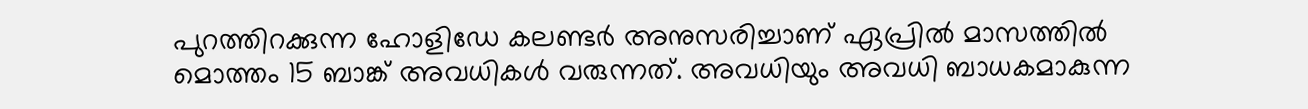പുറത്തിറക്കുന്ന ഹോളിഡേ കലണ്ടര്‍ അനുസരിച്ചാണ് ഏപ്രില്‍ മാസത്തില്‍ മൊത്തം 15 ബാങ്ക് അവധികള്‍ വരുന്നത്. അവധിയും അവധി ബാധകമാകുന്ന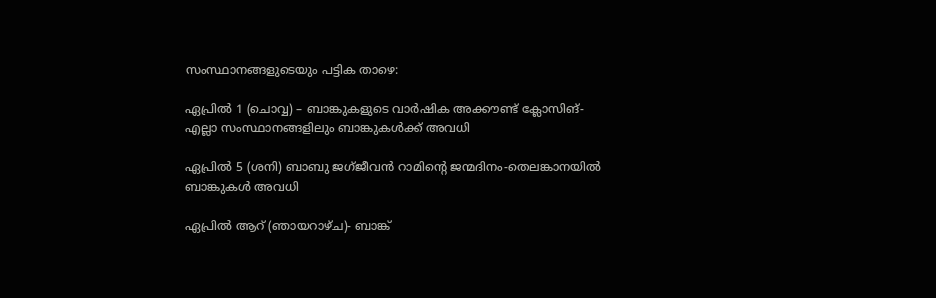സംസ്ഥാനങ്ങളുടെയും പട്ടിക താഴെ:

ഏപ്രില്‍ 1 (ചൊവ്വ) – ബാങ്കുകളുടെ വാര്‍ഷിക അക്കൗണ്ട് ക്ലോസിങ്- എല്ലാ സംസ്ഥാനങ്ങളിലും ബാങ്കുകള്‍ക്ക് അവധി

ഏപ്രില്‍ 5 (ശനി) ബാബു ജഗ്ജീവന്‍ റാമിന്റെ ജന്മദിനം-തെലങ്കാനയില്‍ ബാങ്കുകള്‍ അവധി

ഏപ്രില്‍ ആറ് (ഞായറാഴ്ച)- ബാങ്ക്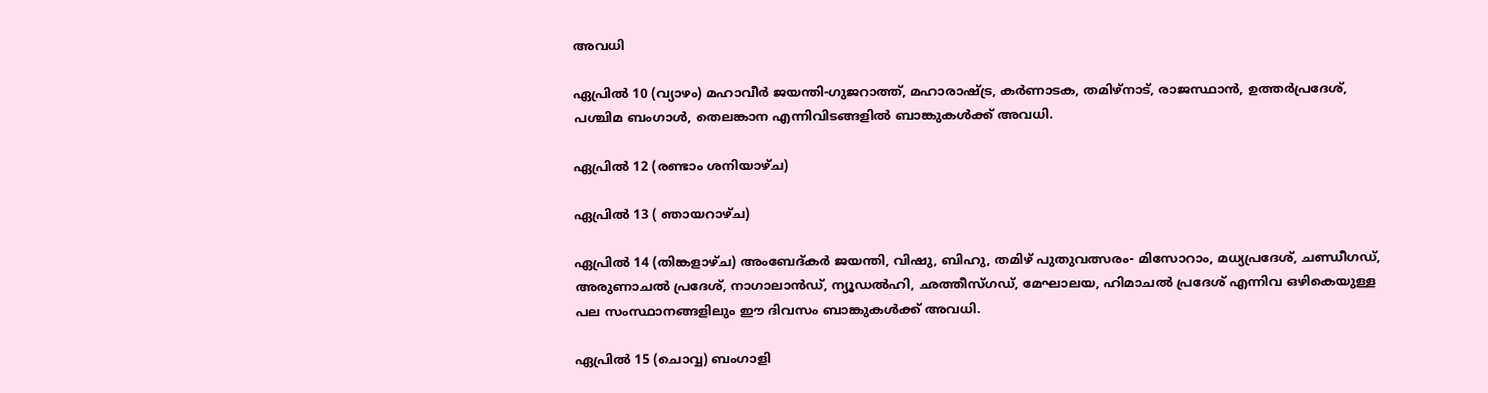അവധി

ഏപ്രില്‍ 10 (വ്യാഴം) മഹാവീര്‍ ജയന്തി-ഗുജറാത്ത്, മഹാരാഷ്ട്ര, കര്‍ണാടക, തമിഴ്നാട്, രാജസ്ഥാന്‍, ഉത്തര്‍പ്രദേശ്, പശ്ചിമ ബംഗാള്‍, തെലങ്കാന എന്നിവിടങ്ങളില്‍ ബാങ്കുകള്‍ക്ക് അവധി.

ഏപ്രില്‍ 12 (രണ്ടാം ശനിയാഴ്ച)

ഏപ്രില്‍ 13 ( ഞായറാഴ്ച)

ഏപ്രില്‍ 14 (തിങ്കളാഴ്ച) അംബേദ്കര്‍ ജയന്തി, വിഷു, ബിഹു, തമിഴ് പുതുവത്സരം- മിസോറാം, മധ്യപ്രദേശ്, ചണ്ഡീഗഡ്, അരുണാചല്‍ പ്രദേശ്, നാഗാലാന്‍ഡ്, ന്യൂഡല്‍ഹി, ഛത്തീസ്ഗഡ്, മേഘാലയ, ഹിമാചല്‍ പ്രദേശ് എന്നിവ ഒഴികെയുള്ള പല സംസ്ഥാനങ്ങളിലും ഈ ദിവസം ബാങ്കുകള്‍ക്ക് അവധി.

ഏപ്രില്‍ 15 (ചൊവ്വ) ബംഗാളി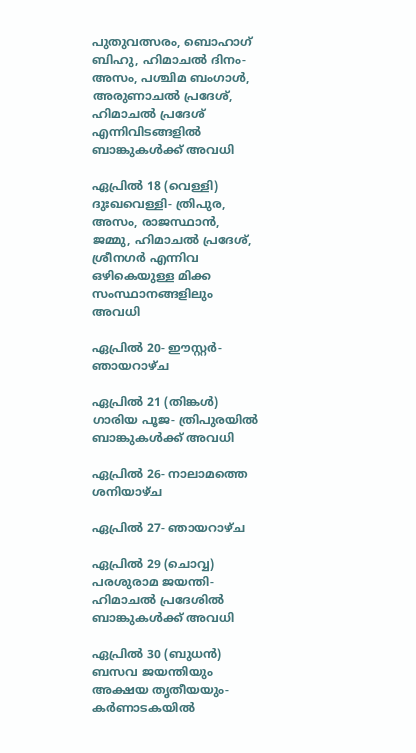പുതുവത്സരം, ബൊഹാഗ് ബിഹു, ഹിമാചല്‍ ദിനം- അസം, പശ്ചിമ ബംഗാള്‍, അരുണാചല്‍ പ്രദേശ്, ഹിമാചല്‍ പ്രദേശ് എന്നിവിടങ്ങളില്‍ ബാങ്കുകള്‍ക്ക് അവധി

ഏപ്രില്‍ 18 (വെള്ളി) ദുഃഖവെള്ളി- ത്രിപുര, അസം, രാജസ്ഥാന്‍, ജമ്മു, ഹിമാചല്‍ പ്രദേശ്, ശ്രീനഗര്‍ എന്നിവ ഒഴികെയുള്ള മിക്ക സംസ്ഥാനങ്ങളിലും അവധി

ഏപ്രില്‍ 20- ഈസ്റ്റര്‍- ഞായറാഴ്ച

ഏപ്രില്‍ 21 (തിങ്കള്‍) ഗാരിയ പൂജ- ത്രിപുരയില്‍ ബാങ്കുകള്‍ക്ക് അവധി

ഏപ്രില്‍ 26- നാലാമത്തെ ശനിയാഴ്ച

ഏപ്രില്‍ 27- ഞായറാഴ്ച

ഏപ്രില്‍ 29 (ചൊവ്വ) പരശുരാമ ജയന്തി- ഹിമാചല്‍ പ്രദേശില്‍ ബാങ്കുകള്‍ക്ക് അവധി

ഏപ്രില്‍ 30 (ബുധന്‍) ബസവ ജയന്തിയും അക്ഷയ തൃതീയയും- കര്‍ണാടകയില്‍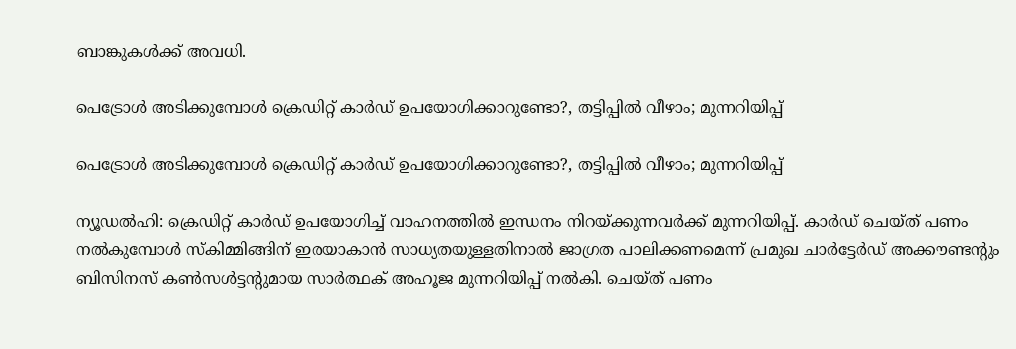ബാങ്കുകള്‍ക്ക് അവധി.

പെട്രോള്‍ അടിക്കുമ്പോള്‍ ക്രെഡിറ്റ് കാര്‍ഡ് ഉപയോഗിക്കാറുണ്ടോ?, തട്ടിപ്പില്‍ വീഴാം; മുന്നറിയിപ്പ്

പെട്രോള്‍ അടിക്കുമ്പോള്‍ ക്രെഡിറ്റ് കാര്‍ഡ് ഉപയോഗിക്കാറുണ്ടോ?, തട്ടിപ്പില്‍ വീഴാം; മുന്നറിയിപ്പ്

ന്യൂഡല്‍ഹി: ക്രെഡിറ്റ് കാര്‍ഡ് ഉപയോഗിച്ച് വാഹനത്തില്‍ ഇന്ധനം നിറയ്ക്കുന്നവര്‍ക്ക് മുന്നറിയിപ്പ്. കാര്‍ഡ് ചെയ്ത് പണം നല്‍കുമ്പോള്‍ സ്‌കിമ്മിങ്ങിന് ഇരയാകാന്‍ സാധ്യതയുള്ളതിനാല്‍ ജാഗ്രത പാലിക്കണമെന്ന് പ്രമുഖ ചാര്‍ട്ടേര്‍ഡ് അക്കൗണ്ടന്റും ബിസിനസ് കണ്‍സള്‍ട്ടന്റുമായ സാര്‍ത്ഥക് അഹൂജ മുന്നറിയിപ്പ് നല്‍കി. ചെയ്ത് പണം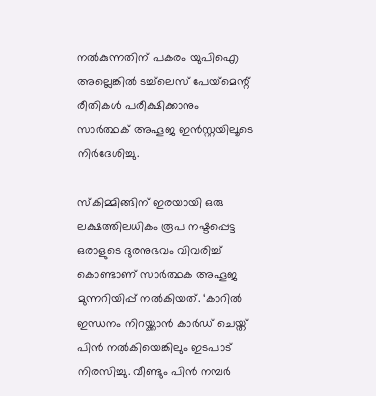നല്‍കുന്നതിന് പകരം യുപിഐ അല്ലെങ്കില്‍ ടച്ച്‌ലെസ് പേയ്‌മെന്റ് രീതികള്‍ പരീക്ഷിക്കാനും സാര്‍ത്ഥക് അഹൂജ ഇന്‍സ്റ്റയിലൂടെ നിര്‍ദേശിച്ചു.

സ്‌കിമ്മിങ്ങിന് ഇരയായി ഒരു ലക്ഷത്തിലധികം രൂപ നഷ്ടപ്പെട്ട ഒരാളുടെ ദുരനുഭവം വിവരിച്ച് കൊണ്ടാണ് സാര്‍ത്ഥക അഹൂജ മുന്നറിയിപ്പ് നല്‍കിയത്. ‘കാറില്‍ ഇന്ധനം നിറയ്ക്കാന്‍ കാര്‍ഡ് ചെയ്ത് പിന്‍ നല്‍കിയെങ്കിലും ഇടപാട് നിരസിച്ചു. വീണ്ടും പിന്‍ നമ്പര്‍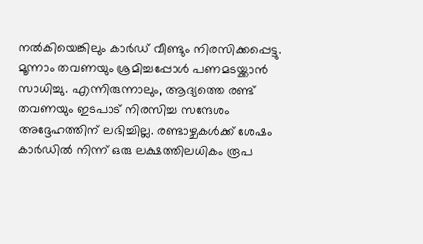നല്‍കിയെങ്കിലും കാര്‍ഡ് വീണ്ടും നിരസിക്കപ്പെട്ടു. മൂന്നാം തവണയും ശ്രമിച്ചപ്പോള്‍ പണമടയ്ക്കാന്‍ സാധിച്ചു. എന്നിരുന്നാലും, ആദ്യത്തെ രണ്ട് തവണയും ഇടപാട് നിരസിച്ച സന്ദേശം അദ്ദേഹത്തിന് ലഭിച്ചില്ല. രണ്ടാഴ്ചകള്‍ക്ക് ശേഷം കാര്‍ഡില്‍ നിന്ന് ഒരു ലക്ഷത്തിലധികം രൂപ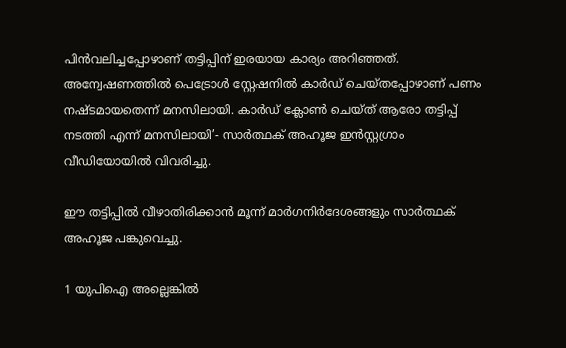പിന്‍വലിച്ചപ്പോഴാണ് തട്ടിപ്പിന് ഇരയായ കാര്യം അറിഞ്ഞത്. അന്വേഷണത്തില്‍ പെട്രോള്‍ സ്റ്റേഷനില്‍ കാര്‍ഡ് ചെയ്തപ്പോഴാണ് പണം നഷ്ടമായതെന്ന് മനസിലായി. കാര്‍ഡ് ക്ലോണ്‍ ചെയ്ത് ആരോ തട്ടിപ്പ് നടത്തി എന്ന് മനസിലായി’- സാര്‍ത്ഥക് അഹൂജ ഇന്‍സ്റ്റഗ്രാം വീഡിയോയില്‍ വിവരിച്ചു.

ഈ തട്ടിപ്പില്‍ വീഴാതിരിക്കാന്‍ മൂന്ന് മാര്‍ഗനിര്‍ദേശങ്ങളും സാര്‍ത്ഥക് അഹൂജ പങ്കുവെച്ചു.

1 യുപിഐ അല്ലെങ്കില്‍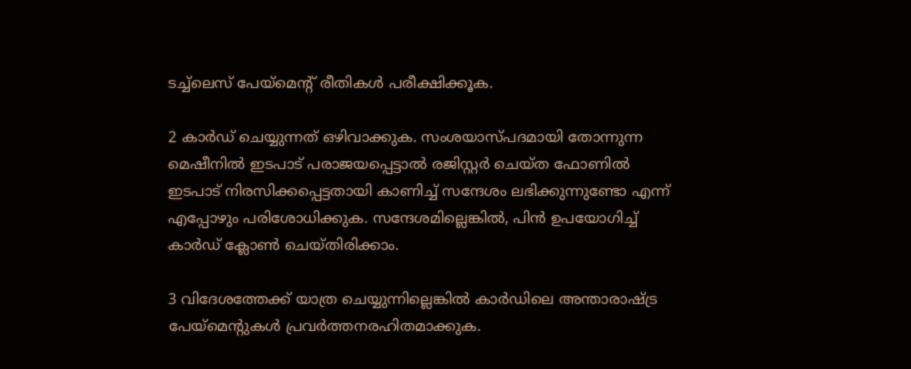ടച്ച്‌ലെസ് പേയ്‌മെന്റ് രീതികള്‍ പരീക്ഷിക്കൂക.

2 കാര്‍ഡ് ചെയ്യുന്നത് ഒഴിവാക്കുക. സംശയാസ്പദമായി തോന്നുന്ന മെഷീനില്‍ ഇടപാട് പരാജയപ്പെട്ടാല്‍ രജിസ്റ്റര്‍ ചെയ്ത ഫോണില്‍ ഇടപാട് നിരസിക്കപ്പെട്ടതായി കാണിച്ച് സന്ദേശം ലഭിക്കുന്നുണ്ടോ എന്ന് എപ്പോഴും പരിശോധിക്കുക. സന്ദേശമില്ലെങ്കില്‍, പിന്‍ ഉപയോഗിച്ച് കാര്‍ഡ് ക്ലോണ്‍ ചെയ്തിരിക്കാം.

3 വിദേശത്തേക്ക് യാത്ര ചെയ്യുന്നില്ലെങ്കില്‍ കാര്‍ഡിലെ അന്താരാഷ്ട്ര പേയ്‌മെന്റുകള്‍ പ്രവര്‍ത്തനരഹിതമാക്കുക.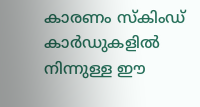കാരണം സ്‌കിംഡ് കാര്‍ഡുകളില്‍ നിന്നുള്ള ഈ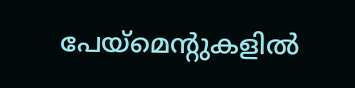പേയ്‌മെന്റുകളില്‍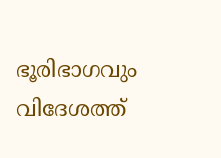ഭൂരിഭാഗവും വിദേശത്ത്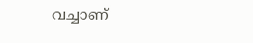വച്ചാണ്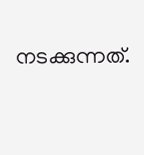നടക്കുന്നത്.